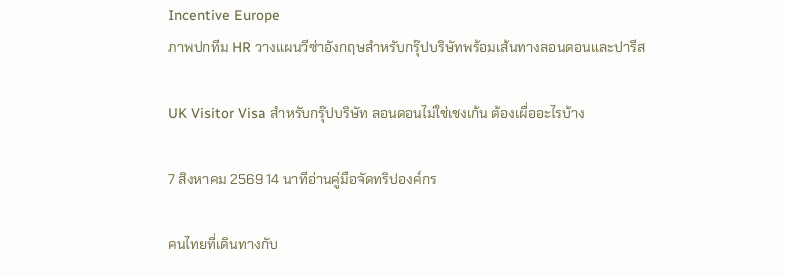Incentive Europe
ภาพปกทีม HR วางแผนวีซ่าอังกฤษสำหรับกรุ๊ปบริษัทพร้อมเส้นทางลอนดอนและปารีส

UK Visitor Visa สำหรับกรุ๊ปบริษัท ลอนดอนไม่ใช่เชงเก้น ต้องเผื่ออะไรบ้าง

7 สิงหาคม 2569 14 นาทีอ่านคู่มือจัดทริปองค์กร

คนไทยที่เดินทางกับ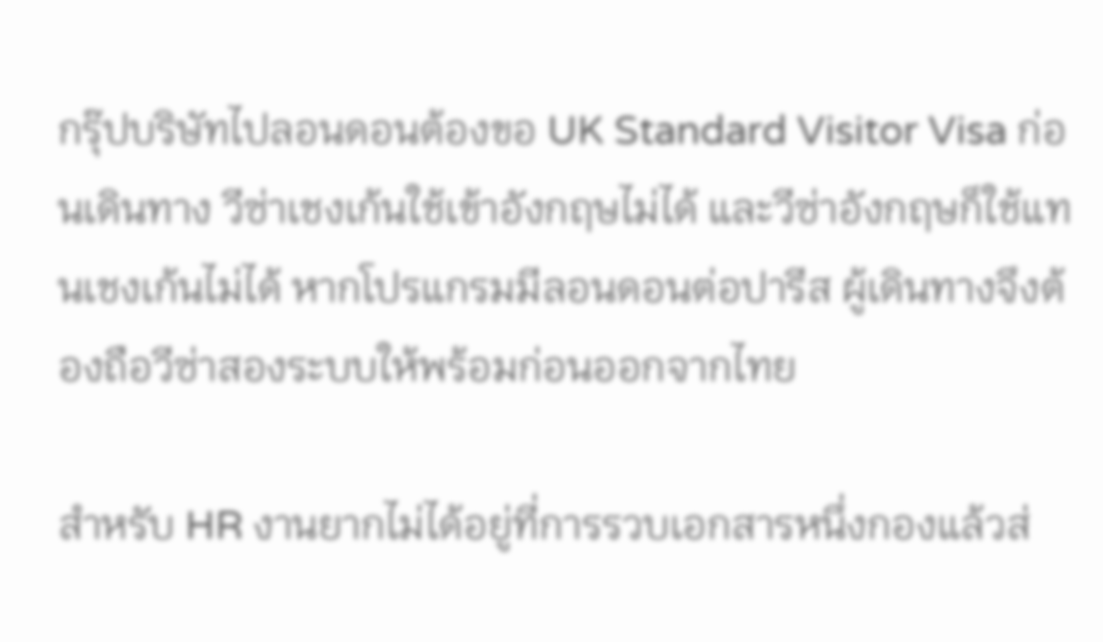กรุ๊ปบริษัทไปลอนดอนต้องขอ UK Standard Visitor Visa ก่อนเดินทาง วีซ่าเชงเก้นใช้เข้าอังกฤษไม่ได้ และวีซ่าอังกฤษก็ใช้แทนเชงเก้นไม่ได้ หากโปรแกรมมีลอนดอนต่อปารีส ผู้เดินทางจึงต้องถือวีซ่าสองระบบให้พร้อมก่อนออกจากไทย

สำหรับ HR งานยากไม่ได้อยู่ที่การรวบเอกสารหนึ่งกองแล้วส่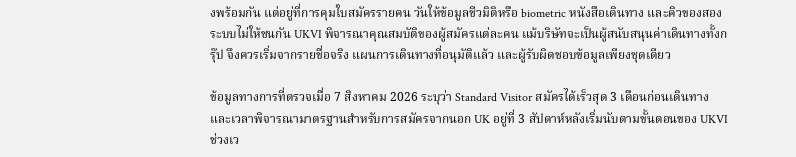งพร้อมกัน แต่อยู่ที่การคุมใบสมัครรายคน วันให้ข้อมูลชีวมิติหรือ biometric หนังสือเดินทาง และคิวของสองระบบไม่ให้ชนกัน UKVI พิจารณาคุณสมบัติของผู้สมัครแต่ละคน แม้บริษัทจะเป็นผู้สนับสนุนค่าเดินทางทั้งกรุ๊ป จึงควรเริ่มจากรายชื่อจริง แผนการเดินทางที่อนุมัติแล้ว และผู้รับผิดชอบข้อมูลเพียงชุดเดียว

ข้อมูลทางการที่ตรวจเมื่อ 7 สิงหาคม 2026 ระบุว่า Standard Visitor สมัครได้เร็วสุด 3 เดือนก่อนเดินทาง และเวลาพิจารณามาตรฐานสำหรับการสมัครจากนอก UK อยู่ที่ 3 สัปดาห์หลังเริ่มนับตามขั้นตอนของ UKVI ช่วงเว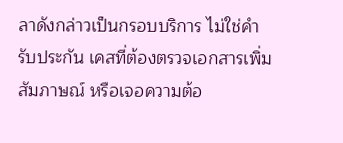ลาดังกล่าวเป็นกรอบบริการ ไม่ใช่คำรับประกัน เคสที่ต้องตรวจเอกสารเพิ่ม สัมภาษณ์ หรือเจอความต้อ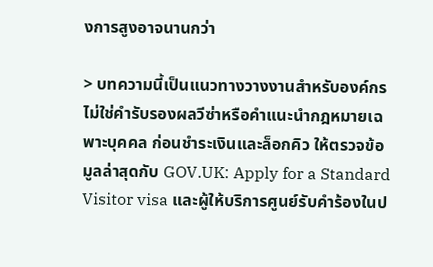งการสูงอาจนานกว่า

> บทความนี้เป็นแนวทางวางงานสำหรับองค์กร ไม่ใช่คำรับรองผลวีซ่าหรือคำแนะนำกฎหมายเฉพาะบุคคล ก่อนชำระเงินและล็อกคิว ให้ตรวจข้อมูลล่าสุดกับ GOV.UK: Apply for a Standard Visitor visa และผู้ให้บริการศูนย์รับคำร้องในป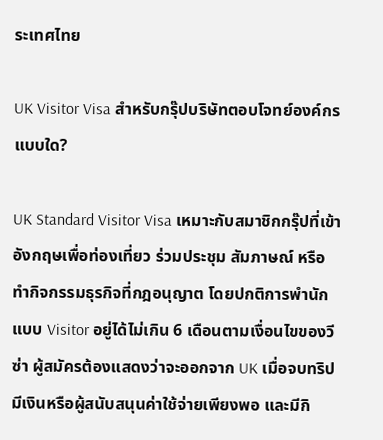ระเทศไทย

UK Visitor Visa สำหรับกรุ๊ปบริษัทตอบโจทย์องค์กรแบบใด?

UK Standard Visitor Visa เหมาะกับสมาชิกกรุ๊ปที่เข้าอังกฤษเพื่อท่องเที่ยว ร่วมประชุม สัมภาษณ์ หรือทำกิจกรรมธุรกิจที่กฎอนุญาต โดยปกติการพำนักแบบ Visitor อยู่ได้ไม่เกิน 6 เดือนตามเงื่อนไขของวีซ่า ผู้สมัครต้องแสดงว่าจะออกจาก UK เมื่อจบทริป มีเงินหรือผู้สนับสนุนค่าใช้จ่ายเพียงพอ และมีกิ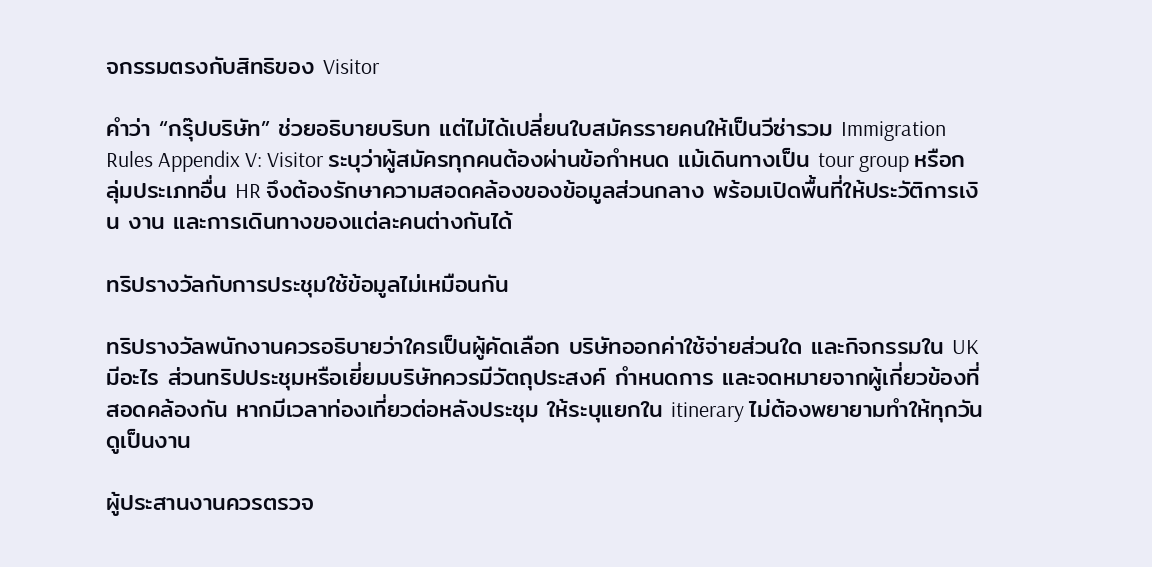จกรรมตรงกับสิทธิของ Visitor

คำว่า “กรุ๊ปบริษัท” ช่วยอธิบายบริบท แต่ไม่ได้เปลี่ยนใบสมัครรายคนให้เป็นวีซ่ารวม Immigration Rules Appendix V: Visitor ระบุว่าผู้สมัครทุกคนต้องผ่านข้อกำหนด แม้เดินทางเป็น tour group หรือกลุ่มประเภทอื่น HR จึงต้องรักษาความสอดคล้องของข้อมูลส่วนกลาง พร้อมเปิดพื้นที่ให้ประวัติการเงิน งาน และการเดินทางของแต่ละคนต่างกันได้

ทริปรางวัลกับการประชุมใช้ข้อมูลไม่เหมือนกัน

ทริปรางวัลพนักงานควรอธิบายว่าใครเป็นผู้คัดเลือก บริษัทออกค่าใช้จ่ายส่วนใด และกิจกรรมใน UK มีอะไร ส่วนทริปประชุมหรือเยี่ยมบริษัทควรมีวัตถุประสงค์ กำหนดการ และจดหมายจากผู้เกี่ยวข้องที่สอดคล้องกัน หากมีเวลาท่องเที่ยวต่อหลังประชุม ให้ระบุแยกใน itinerary ไม่ต้องพยายามทำให้ทุกวันดูเป็นงาน

ผู้ประสานงานควรตรวจ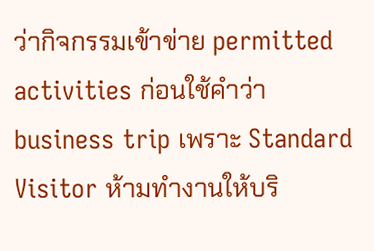ว่ากิจกรรมเข้าข่าย permitted activities ก่อนใช้คำว่า business trip เพราะ Standard Visitor ห้ามทำงานให้บริ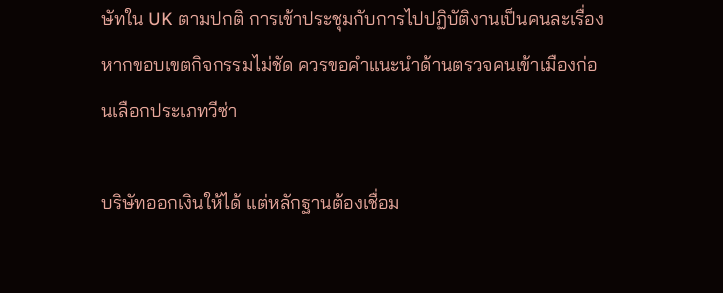ษัทใน UK ตามปกติ การเข้าประชุมกับการไปปฏิบัติงานเป็นคนละเรื่อง หากขอบเขตกิจกรรมไม่ชัด ควรขอคำแนะนำด้านตรวจคนเข้าเมืองก่อนเลือกประเภทวีซ่า

บริษัทออกเงินให้ได้ แต่หลักฐานต้องเชื่อม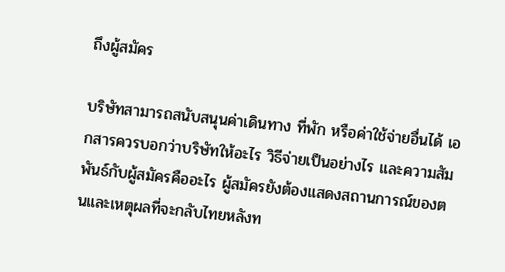ถึงผู้สมัคร

บริษัทสามารถสนับสนุนค่าเดินทาง ที่พัก หรือค่าใช้จ่ายอื่นได้ เอกสารควรบอกว่าบริษัทให้อะไร วิธีจ่ายเป็นอย่างไร และความสัมพันธ์กับผู้สมัครคืออะไร ผู้สมัครยังต้องแสดงสถานการณ์ของตนและเหตุผลที่จะกลับไทยหลังท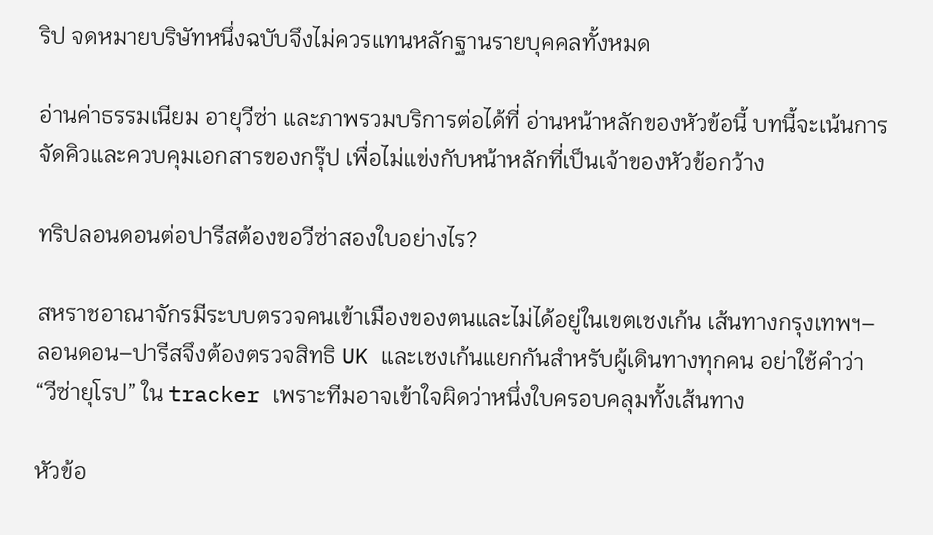ริป จดหมายบริษัทหนึ่งฉบับจึงไม่ควรแทนหลักฐานรายบุคคลทั้งหมด

อ่านค่าธรรมเนียม อายุวีซ่า และภาพรวมบริการต่อได้ที่ อ่านหน้าหลักของหัวข้อนี้ บทนี้จะเน้นการจัดคิวและควบคุมเอกสารของกรุ๊ป เพื่อไม่แข่งกับหน้าหลักที่เป็นเจ้าของหัวข้อกว้าง

ทริปลอนดอนต่อปารีสต้องขอวีซ่าสองใบอย่างไร?

สหราชอาณาจักรมีระบบตรวจคนเข้าเมืองของตนและไม่ได้อยู่ในเขตเชงเก้น เส้นทางกรุงเทพฯ–ลอนดอน–ปารีสจึงต้องตรวจสิทธิ UK และเชงเก้นแยกกันสำหรับผู้เดินทางทุกคน อย่าใช้คำว่า “วีซ่ายุโรป” ใน tracker เพราะทีมอาจเข้าใจผิดว่าหนึ่งใบครอบคลุมทั้งเส้นทาง

หัวข้อ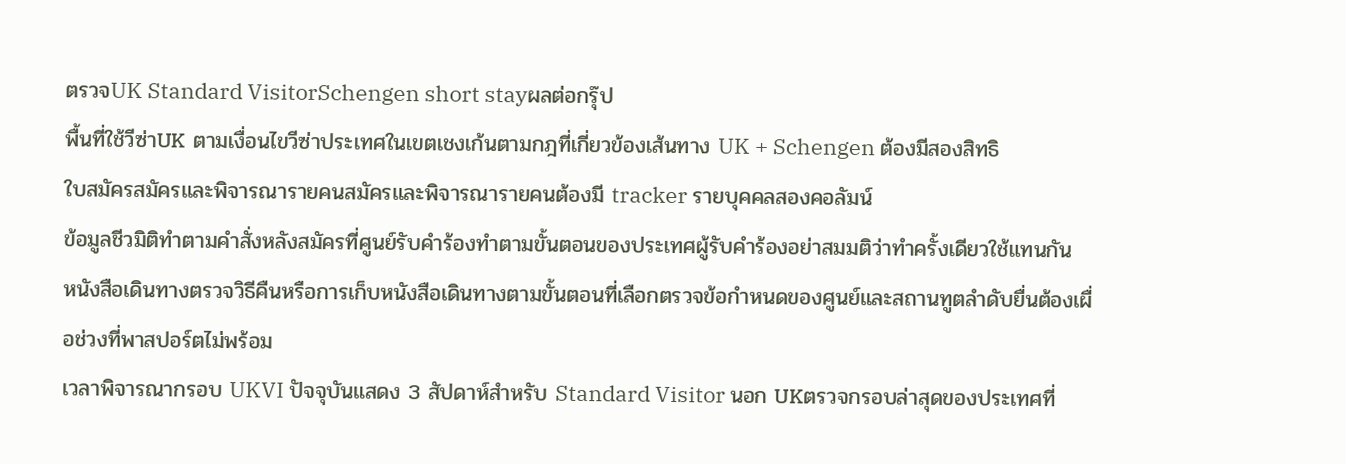ตรวจUK Standard VisitorSchengen short stayผลต่อกรุ๊ป
พื้นที่ใช้วีซ่าUK ตามเงื่อนไขวีซ่าประเทศในเขตเชงเก้นตามกฎที่เกี่ยวข้องเส้นทาง UK + Schengen ต้องมีสองสิทธิ
ใบสมัครสมัครและพิจารณารายคนสมัครและพิจารณารายคนต้องมี tracker รายบุคคลสองคอลัมน์
ข้อมูลชีวมิติทำตามคำสั่งหลังสมัครที่ศูนย์รับคำร้องทำตามขั้นตอนของประเทศผู้รับคำร้องอย่าสมมติว่าทำครั้งเดียวใช้แทนกัน
หนังสือเดินทางตรวจวิธีคืนหรือการเก็บหนังสือเดินทางตามขั้นตอนที่เลือกตรวจข้อกำหนดของศูนย์และสถานทูตลำดับยื่นต้องเผื่อช่วงที่พาสปอร์ตไม่พร้อม
เวลาพิจารณากรอบ UKVI ปัจจุบันแสดง 3 สัปดาห์สำหรับ Standard Visitor นอก UKตรวจกรอบล่าสุดของประเทศที่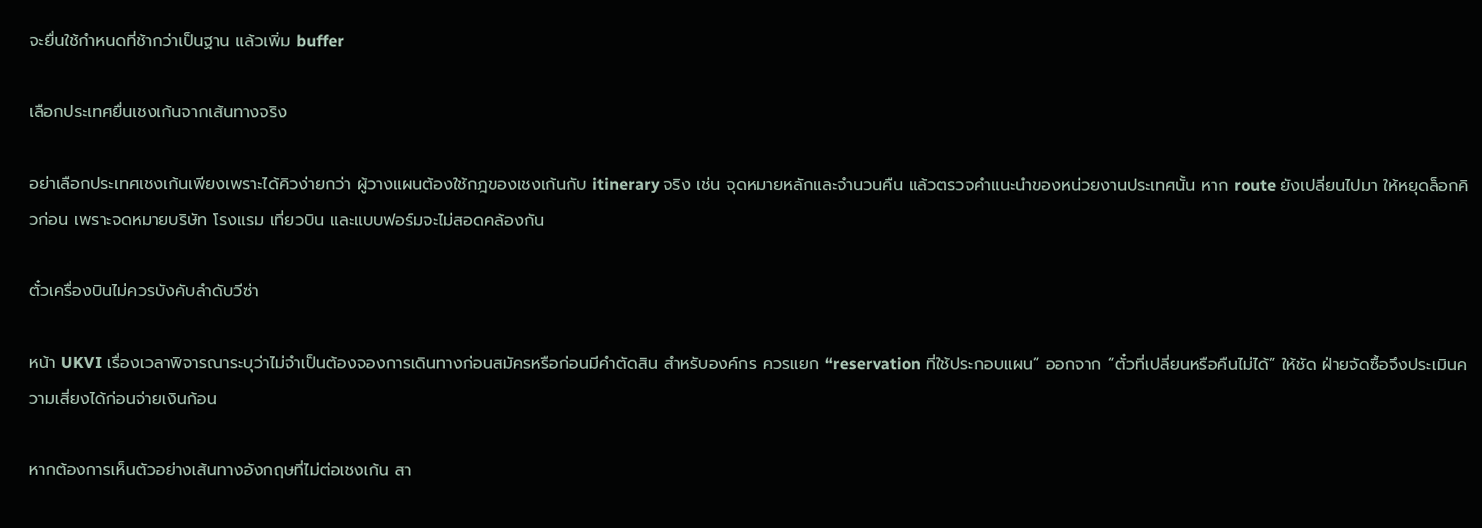จะยื่นใช้กำหนดที่ช้ากว่าเป็นฐาน แล้วเพิ่ม buffer

เลือกประเทศยื่นเชงเก้นจากเส้นทางจริง

อย่าเลือกประเทศเชงเก้นเพียงเพราะได้คิวง่ายกว่า ผู้วางแผนต้องใช้กฎของเชงเก้นกับ itinerary จริง เช่น จุดหมายหลักและจำนวนคืน แล้วตรวจคำแนะนำของหน่วยงานประเทศนั้น หาก route ยังเปลี่ยนไปมา ให้หยุดล็อกคิวก่อน เพราะจดหมายบริษัท โรงแรม เที่ยวบิน และแบบฟอร์มจะไม่สอดคล้องกัน

ตั๋วเครื่องบินไม่ควรบังคับลำดับวีซ่า

หน้า UKVI เรื่องเวลาพิจารณาระบุว่าไม่จำเป็นต้องจองการเดินทางก่อนสมัครหรือก่อนมีคำตัดสิน สำหรับองค์กร ควรแยก “reservation ที่ใช้ประกอบแผน” ออกจาก “ตั๋วที่เปลี่ยนหรือคืนไม่ได้” ให้ชัด ฝ่ายจัดซื้อจึงประเมินความเสี่ยงได้ก่อนจ่ายเงินก้อน

หากต้องการเห็นตัวอย่างเส้นทางอังกฤษที่ไม่ต่อเชงเก้น สา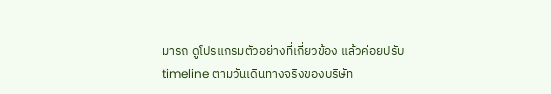มารถ ดูโปรแกรมตัวอย่างที่เกี่ยวข้อง แล้วค่อยปรับ timeline ตามวันเดินทางจริงของบริษัท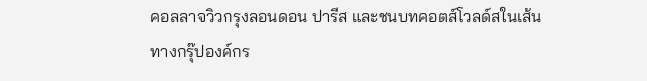คอลลาจวิวกรุงลอนดอน ปารีส และชนบทคอตส์โวลด์สในเส้นทางกรุ๊ปองค์กร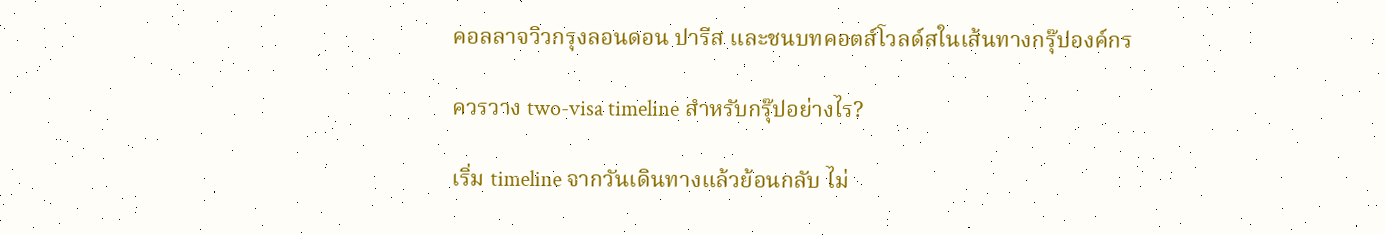คอลลาจวิวกรุงลอนดอน ปารีส และชนบทคอตส์โวลด์สในเส้นทางกรุ๊ปองค์กร

ควรวาง two-visa timeline สำหรับกรุ๊ปอย่างไร?

เริ่ม timeline จากวันเดินทางแล้วย้อนกลับ ไม่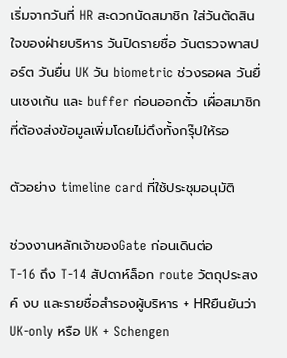เริ่มจากวันที่ HR สะดวกนัดสมาชิก ใส่วันตัดสินใจของฝ่ายบริหาร วันปิดรายชื่อ วันตรวจพาสปอร์ต วันยื่น UK วัน biometric ช่วงรอผล วันยื่นเชงเก้น และ buffer ก่อนออกตั๋ว เผื่อสมาชิกที่ต้องส่งข้อมูลเพิ่มโดยไม่ดึงทั้งกรุ๊ปให้รอ

ตัวอย่าง timeline card ที่ใช้ประชุมอนุมัติ

ช่วงงานหลักเจ้าของGate ก่อนเดินต่อ
T-16 ถึง T-14 สัปดาห์ล็อก route วัตถุประสงค์ งบ และรายชื่อสำรองผู้บริหาร + HRยืนยันว่า UK-only หรือ UK + Schengen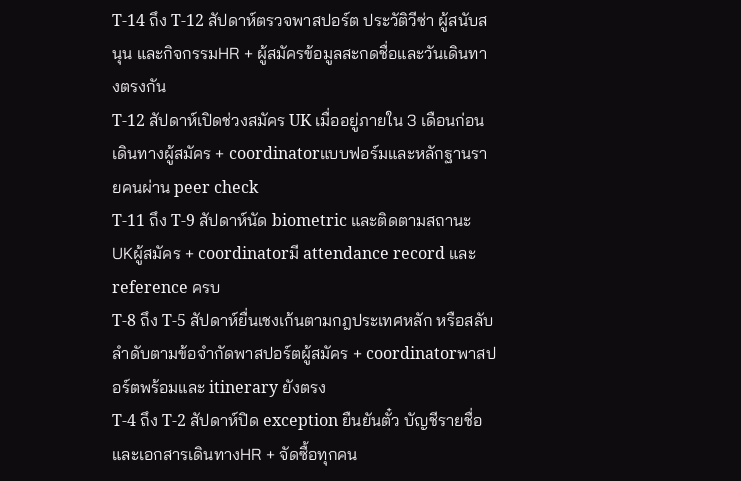T-14 ถึง T-12 สัปดาห์ตรวจพาสปอร์ต ประวัติวีซ่า ผู้สนับสนุน และกิจกรรมHR + ผู้สมัครข้อมูลสะกดชื่อและวันเดินทางตรงกัน
T-12 สัปดาห์เปิดช่วงสมัคร UK เมื่ออยู่ภายใน 3 เดือนก่อนเดินทางผู้สมัคร + coordinatorแบบฟอร์มและหลักฐานรายคนผ่าน peer check
T-11 ถึง T-9 สัปดาห์นัด biometric และติดตามสถานะ UKผู้สมัคร + coordinatorมี attendance record และ reference ครบ
T-8 ถึง T-5 สัปดาห์ยื่นเชงเก้นตามกฎประเทศหลัก หรือสลับลำดับตามข้อจำกัดพาสปอร์ตผู้สมัคร + coordinatorพาสปอร์ตพร้อมและ itinerary ยังตรง
T-4 ถึง T-2 สัปดาห์ปิด exception ยืนยันตั๋ว บัญชีรายชื่อ และเอกสารเดินทางHR + จัดซื้อทุกคน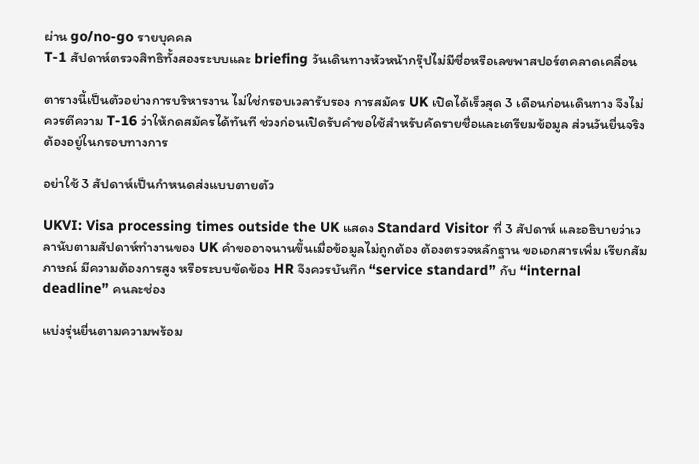ผ่าน go/no-go รายบุคคล
T-1 สัปดาห์ตรวจสิทธิทั้งสองระบบและ briefing วันเดินทางหัวหน้ากรุ๊ปไม่มีชื่อหรือเลขพาสปอร์ตคลาดเคลื่อน

ตารางนี้เป็นตัวอย่างการบริหารงาน ไม่ใช่กรอบเวลารับรอง การสมัคร UK เปิดได้เร็วสุด 3 เดือนก่อนเดินทาง จึงไม่ควรตีความ T-16 ว่าให้กดสมัครได้ทันที ช่วงก่อนเปิดรับคำขอใช้สำหรับคัดรายชื่อและเตรียมข้อมูล ส่วนวันยื่นจริงต้องอยู่ในกรอบทางการ

อย่าใช้ 3 สัปดาห์เป็นกำหนดส่งแบบตายตัว

UKVI: Visa processing times outside the UK แสดง Standard Visitor ที่ 3 สัปดาห์ และอธิบายว่าเวลานับตามสัปดาห์ทำงานของ UK คำขออาจนานขึ้นเมื่อข้อมูลไม่ถูกต้อง ต้องตรวจหลักฐาน ขอเอกสารเพิ่ม เรียกสัมภาษณ์ มีความต้องการสูง หรือระบบขัดข้อง HR จึงควรบันทึก “service standard” กับ “internal deadline” คนละช่อง

แบ่งรุ่นยื่นตามความพร้อม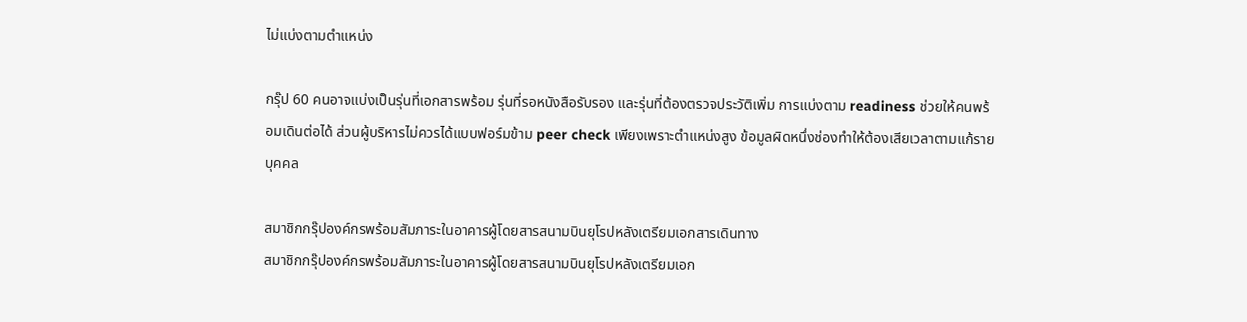ไม่แบ่งตามตำแหน่ง

กรุ๊ป 60 คนอาจแบ่งเป็นรุ่นที่เอกสารพร้อม รุ่นที่รอหนังสือรับรอง และรุ่นที่ต้องตรวจประวัติเพิ่ม การแบ่งตาม readiness ช่วยให้คนพร้อมเดินต่อได้ ส่วนผู้บริหารไม่ควรได้แบบฟอร์มข้าม peer check เพียงเพราะตำแหน่งสูง ข้อมูลผิดหนึ่งช่องทำให้ต้องเสียเวลาตามแก้รายบุคคล

สมาชิกกรุ๊ปองค์กรพร้อมสัมภาระในอาคารผู้โดยสารสนามบินยุโรปหลังเตรียมเอกสารเดินทาง
สมาชิกกรุ๊ปองค์กรพร้อมสัมภาระในอาคารผู้โดยสารสนามบินยุโรปหลังเตรียมเอก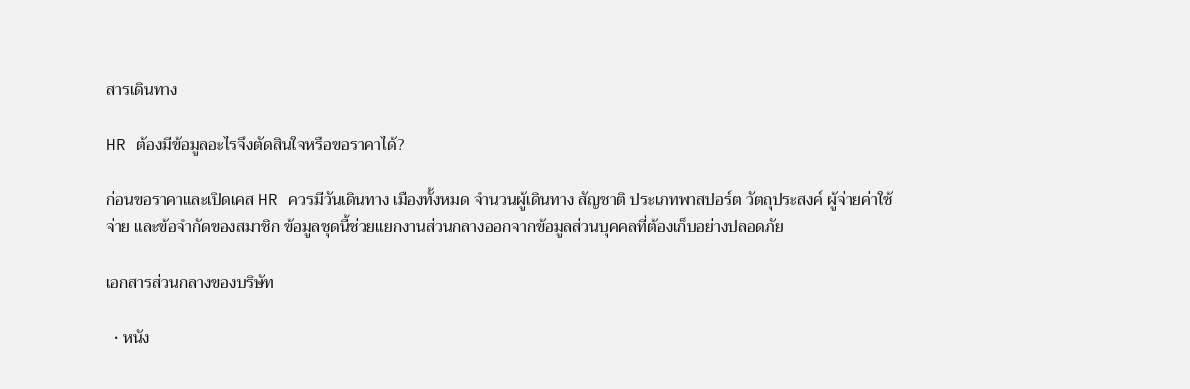สารเดินทาง

HR ต้องมีข้อมูลอะไรจึงตัดสินใจหรือขอราคาได้?

ก่อนขอราคาและเปิดเคส HR ควรมีวันเดินทาง เมืองทั้งหมด จำนวนผู้เดินทาง สัญชาติ ประเภทพาสปอร์ต วัตถุประสงค์ ผู้จ่ายค่าใช้จ่าย และข้อจำกัดของสมาชิก ข้อมูลชุดนี้ช่วยแยกงานส่วนกลางออกจากข้อมูลส่วนบุคคลที่ต้องเก็บอย่างปลอดภัย

เอกสารส่วนกลางของบริษัท

  • หนัง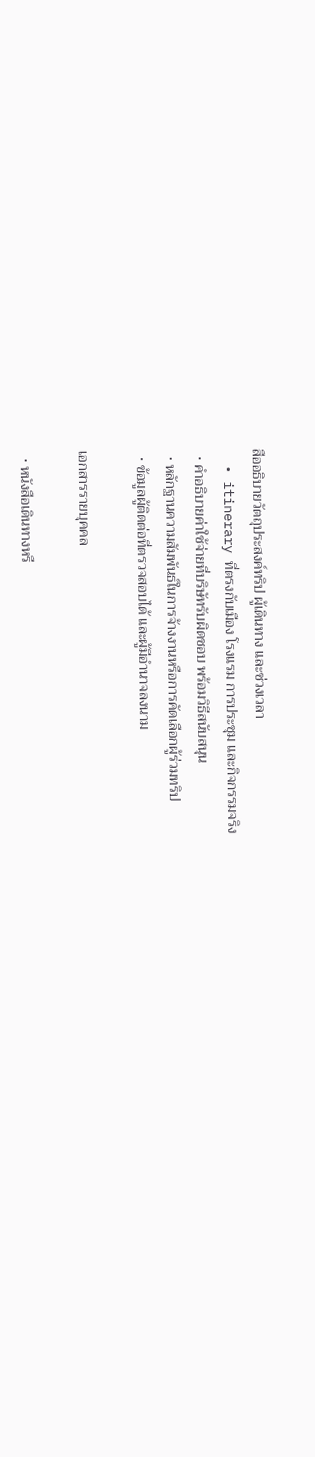สืออธิบายวัตถุประสงค์ทริป ผู้เดินทาง และช่วงเวลา
  • itinerary ที่ตรงกับเมือง โรงแรม การประชุม และกิจกรรมจริง
  • คำอธิบายค่าใช้จ่ายที่บริษัทรับผิดชอบ พร้อมวิธีสนับสนุน
  • หลักฐานความสัมพันธ์ในการจ้างงานหรือการคัดเลือกผู้ร่วมทริป
  • ข้อมูลผู้ติดต่อที่ตรวจสอบได้ และผู้มีอำนาจลงนาม

เอกสารรายบุคคล

  • หนังสือเดินทางหรื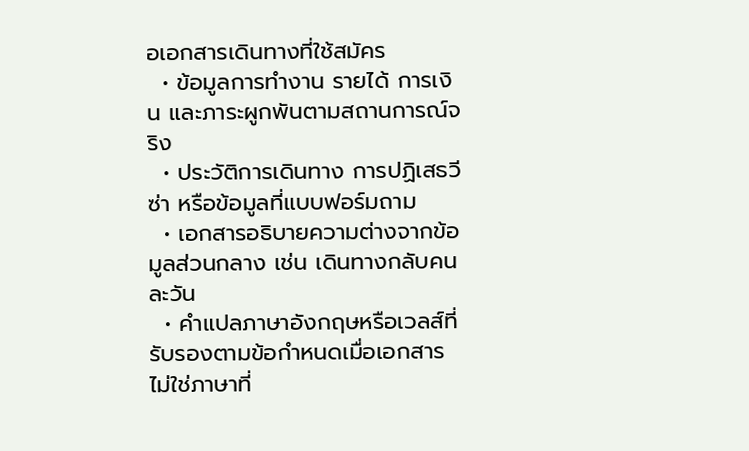อเอกสารเดินทางที่ใช้สมัคร
  • ข้อมูลการทำงาน รายได้ การเงิน และภาระผูกพันตามสถานการณ์จริง
  • ประวัติการเดินทาง การปฏิเสธวีซ่า หรือข้อมูลที่แบบฟอร์มถาม
  • เอกสารอธิบายความต่างจากข้อมูลส่วนกลาง เช่น เดินทางกลับคนละวัน
  • คำแปลภาษาอังกฤษหรือเวลส์ที่รับรองตามข้อกำหนดเมื่อเอกสารไม่ใช่ภาษาที่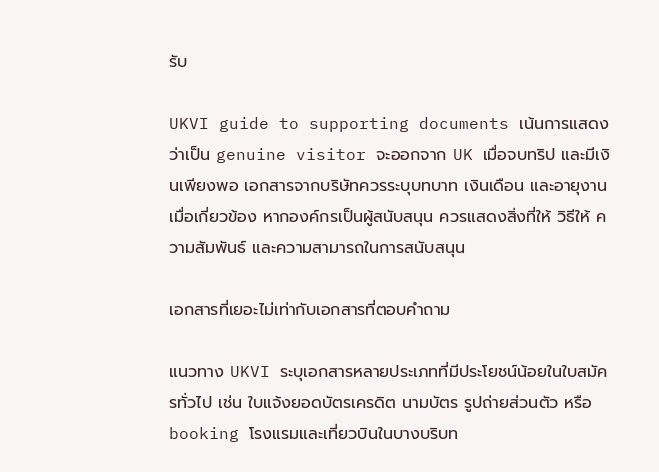รับ

UKVI guide to supporting documents เน้นการแสดงว่าเป็น genuine visitor จะออกจาก UK เมื่อจบทริป และมีเงินเพียงพอ เอกสารจากบริษัทควรระบุบทบาท เงินเดือน และอายุงานเมื่อเกี่ยวข้อง หากองค์กรเป็นผู้สนับสนุน ควรแสดงสิ่งที่ให้ วิธีให้ ความสัมพันธ์ และความสามารถในการสนับสนุน

เอกสารที่เยอะไม่เท่ากับเอกสารที่ตอบคำถาม

แนวทาง UKVI ระบุเอกสารหลายประเภทที่มีประโยชน์น้อยในใบสมัครทั่วไป เช่น ใบแจ้งยอดบัตรเครดิต นามบัตร รูปถ่ายส่วนตัว หรือ booking โรงแรมและเที่ยวบินในบางบริบท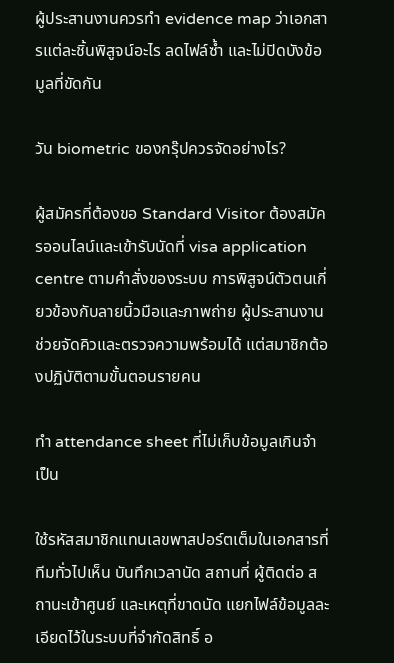ผู้ประสานงานควรทำ evidence map ว่าเอกสารแต่ละชิ้นพิสูจน์อะไร ลดไฟล์ซ้ำ และไม่ปิดบังข้อมูลที่ขัดกัน

วัน biometric ของกรุ๊ปควรจัดอย่างไร?

ผู้สมัครที่ต้องขอ Standard Visitor ต้องสมัครออนไลน์และเข้ารับนัดที่ visa application centre ตามคำสั่งของระบบ การพิสูจน์ตัวตนเกี่ยวข้องกับลายนิ้วมือและภาพถ่าย ผู้ประสานงานช่วยจัดคิวและตรวจความพร้อมได้ แต่สมาชิกต้องปฏิบัติตามขั้นตอนรายคน

ทำ attendance sheet ที่ไม่เก็บข้อมูลเกินจำเป็น

ใช้รหัสสมาชิกแทนเลขพาสปอร์ตเต็มในเอกสารที่ทีมทั่วไปเห็น บันทึกเวลานัด สถานที่ ผู้ติดต่อ สถานะเข้าศูนย์ และเหตุที่ขาดนัด แยกไฟล์ข้อมูลละเอียดไว้ในระบบที่จำกัดสิทธิ์ อ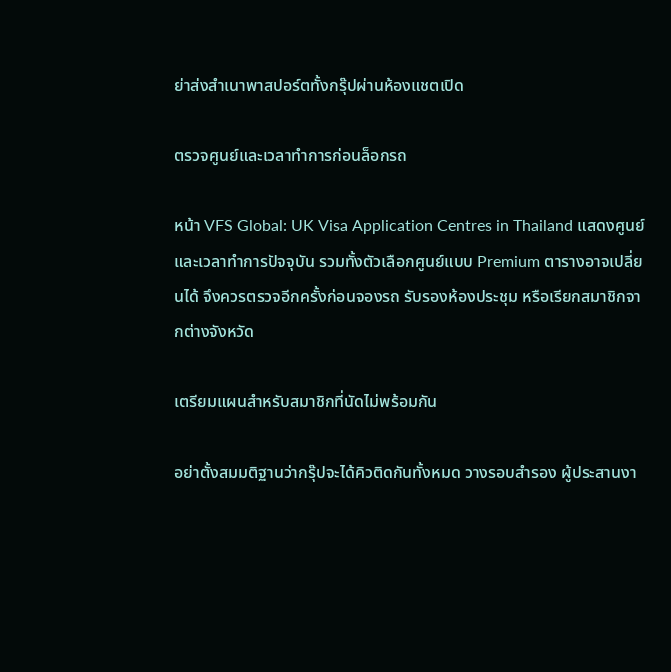ย่าส่งสำเนาพาสปอร์ตทั้งกรุ๊ปผ่านห้องแชตเปิด

ตรวจศูนย์และเวลาทำการก่อนล็อกรถ

หน้า VFS Global: UK Visa Application Centres in Thailand แสดงศูนย์และเวลาทำการปัจจุบัน รวมทั้งตัวเลือกศูนย์แบบ Premium ตารางอาจเปลี่ยนได้ จึงควรตรวจอีกครั้งก่อนจองรถ รับรองห้องประชุม หรือเรียกสมาชิกจากต่างจังหวัด

เตรียมแผนสำหรับสมาชิกที่นัดไม่พร้อมกัน

อย่าตั้งสมมติฐานว่ากรุ๊ปจะได้คิวติดกันทั้งหมด วางรอบสำรอง ผู้ประสานงา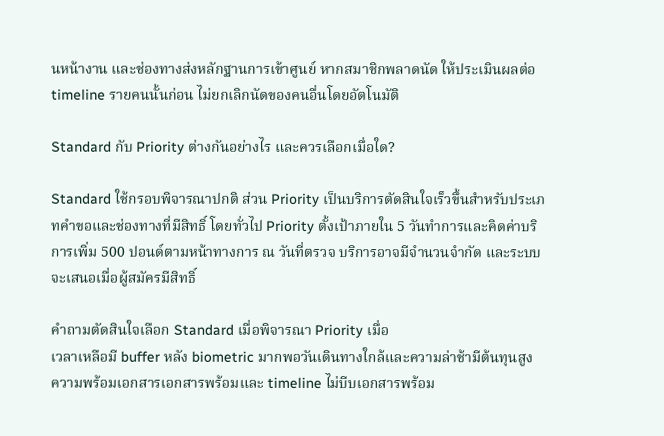นหน้างาน และช่องทางส่งหลักฐานการเข้าศูนย์ หากสมาชิกพลาดนัด ให้ประเมินผลต่อ timeline รายคนนั้นก่อน ไม่ยกเลิกนัดของคนอื่นโดยอัตโนมัติ

Standard กับ Priority ต่างกันอย่างไร และควรเลือกเมื่อใด?

Standard ใช้กรอบพิจารณาปกติ ส่วน Priority เป็นบริการตัดสินใจเร็วขึ้นสำหรับประเภทคำขอและช่องทางที่มีสิทธิ์ โดยทั่วไป Priority ตั้งเป้าภายใน 5 วันทำการและคิดค่าบริการเพิ่ม 500 ปอนด์ตามหน้าทางการ ณ วันที่ตรวจ บริการอาจมีจำนวนจำกัด และระบบจะเสนอเมื่อผู้สมัครมีสิทธิ์

คำถามตัดสินใจเลือก Standard เมื่อพิจารณา Priority เมื่อ
เวลาเหลือมี buffer หลัง biometric มากพอวันเดินทางใกล้และความล่าช้ามีต้นทุนสูง
ความพร้อมเอกสารเอกสารพร้อมและ timeline ไม่บีบเอกสารพร้อม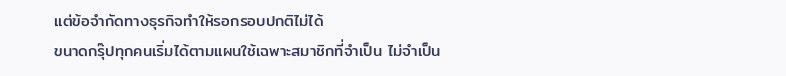แต่ข้อจำกัดทางธุรกิจทำให้รอกรอบปกติไม่ได้
ขนาดกรุ๊ปทุกคนเริ่มได้ตามแผนใช้เฉพาะสมาชิกที่จำเป็น ไม่จำเป็น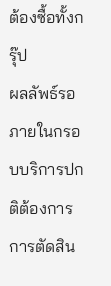ต้องซื้อทั้งกรุ๊ป
ผลลัพธ์รอภายในกรอบบริการปกติต้องการการตัดสิน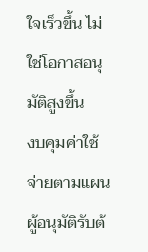ใจเร็วขึ้น ไม่ใช่โอกาสอนุมัติสูงขึ้น
งบคุมค่าใช้จ่ายตามแผนผู้อนุมัติรับต้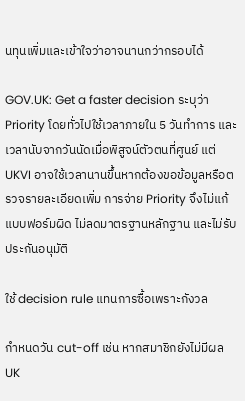นทุนเพิ่มและเข้าใจว่าอาจนานกว่ากรอบได้

GOV.UK: Get a faster decision ระบุว่า Priority โดยทั่วไปใช้เวลาภายใน 5 วันทำการ และเวลานับจากวันนัดเมื่อพิสูจน์ตัวตนที่ศูนย์ แต่ UKVI อาจใช้เวลานานขึ้นหากต้องขอข้อมูลหรือตรวจรายละเอียดเพิ่ม การจ่าย Priority จึงไม่แก้แบบฟอร์มผิด ไม่ลดมาตรฐานหลักฐาน และไม่รับประกันอนุมัติ

ใช้ decision rule แทนการซื้อเพราะกังวล

กำหนดวัน cut-off เช่น หากสมาชิกยังไม่มีผล UK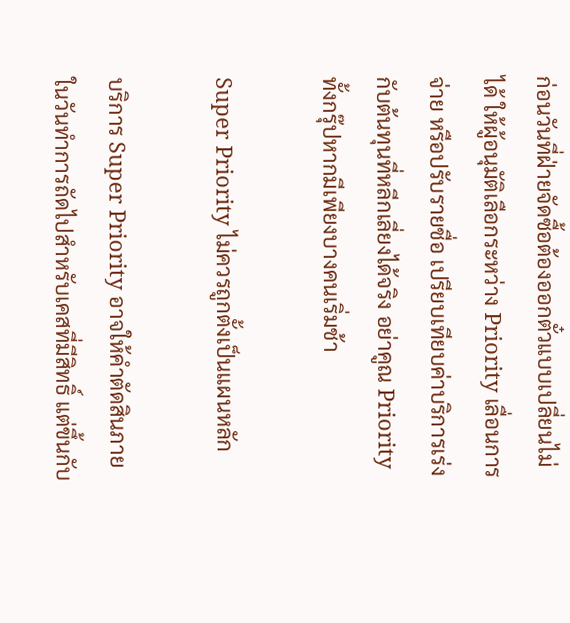ก่อนวันที่ฝ่ายจัดซื้อต้องออกตั๋วแบบเปลี่ยนไม่ได้ ให้ผู้อนุมัติเลือกระหว่าง Priority เลื่อนการจ่าย หรือปรับรายชื่อ เปรียบเทียบค่าบริการเร่งกับต้นทุนที่หลีกเลี่ยงได้จริง อย่าคูณ Priority ทั้งกรุ๊ปหากมีเพียงบางคนเริ่มช้า

Super Priority ไม่ควรถูกตั้งเป็นแผนหลัก

บริการ Super Priority อาจให้คำตัดสินภายในวันทำการถัดไปสำหรับเคสที่มีสิทธิ์ แต่ขึ้นกับ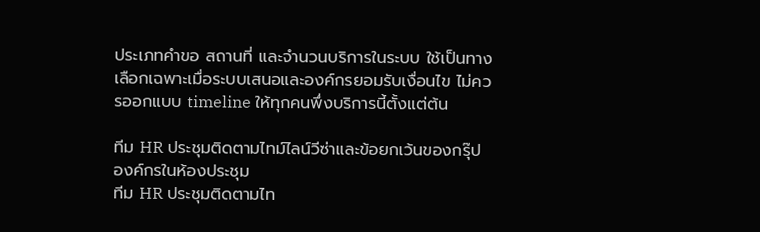ประเภทคำขอ สถานที่ และจำนวนบริการในระบบ ใช้เป็นทางเลือกเฉพาะเมื่อระบบเสนอและองค์กรยอมรับเงื่อนไข ไม่ควรออกแบบ timeline ให้ทุกคนพึ่งบริการนี้ตั้งแต่ต้น

ทีม HR ประชุมติดตามไทม์ไลน์วีซ่าและข้อยกเว้นของกรุ๊ปองค์กรในห้องประชุม
ทีม HR ประชุมติดตามไท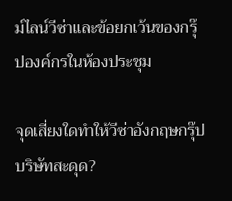ม์ไลน์วีซ่าและข้อยกเว้นของกรุ๊ปองค์กรในห้องประชุม

จุดเสี่ยงใดทำให้วีซ่าอังกฤษกรุ๊ปบริษัทสะดุด?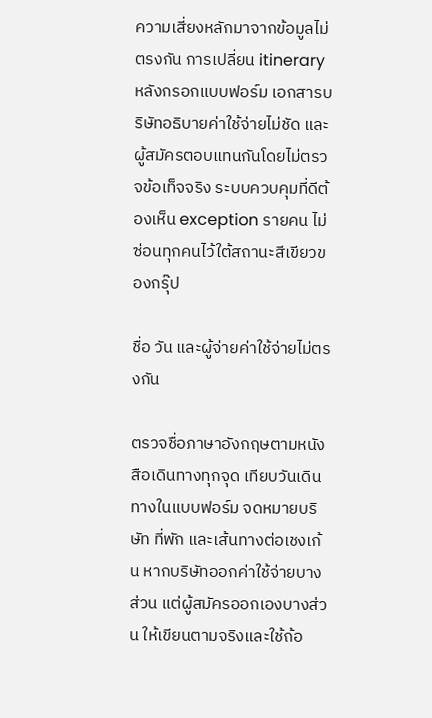ความเสี่ยงหลักมาจากข้อมูลไม่ตรงกัน การเปลี่ยน itinerary หลังกรอกแบบฟอร์ม เอกสารบริษัทอธิบายค่าใช้จ่ายไม่ชัด และผู้สมัครตอบแทนกันโดยไม่ตรวจข้อเท็จจริง ระบบควบคุมที่ดีต้องเห็น exception รายคน ไม่ซ่อนทุกคนไว้ใต้สถานะสีเขียวของกรุ๊ป

ชื่อ วัน และผู้จ่ายค่าใช้จ่ายไม่ตรงกัน

ตรวจชื่อภาษาอังกฤษตามหนังสือเดินทางทุกจุด เทียบวันเดินทางในแบบฟอร์ม จดหมายบริษัท ที่พัก และเส้นทางต่อเชงเก้น หากบริษัทออกค่าใช้จ่ายบางส่วน แต่ผู้สมัครออกเองบางส่วน ให้เขียนตามจริงและใช้ถ้อ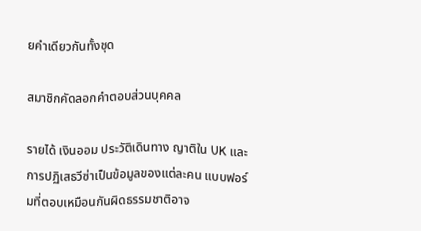ยคำเดียวกันทั้งชุด

สมาชิกคัดลอกคำตอบส่วนบุคคล

รายได้ เงินออม ประวัติเดินทาง ญาติใน UK และการปฏิเสธวีซ่าเป็นข้อมูลของแต่ละคน แบบฟอร์มที่ตอบเหมือนกันผิดธรรมชาติอาจ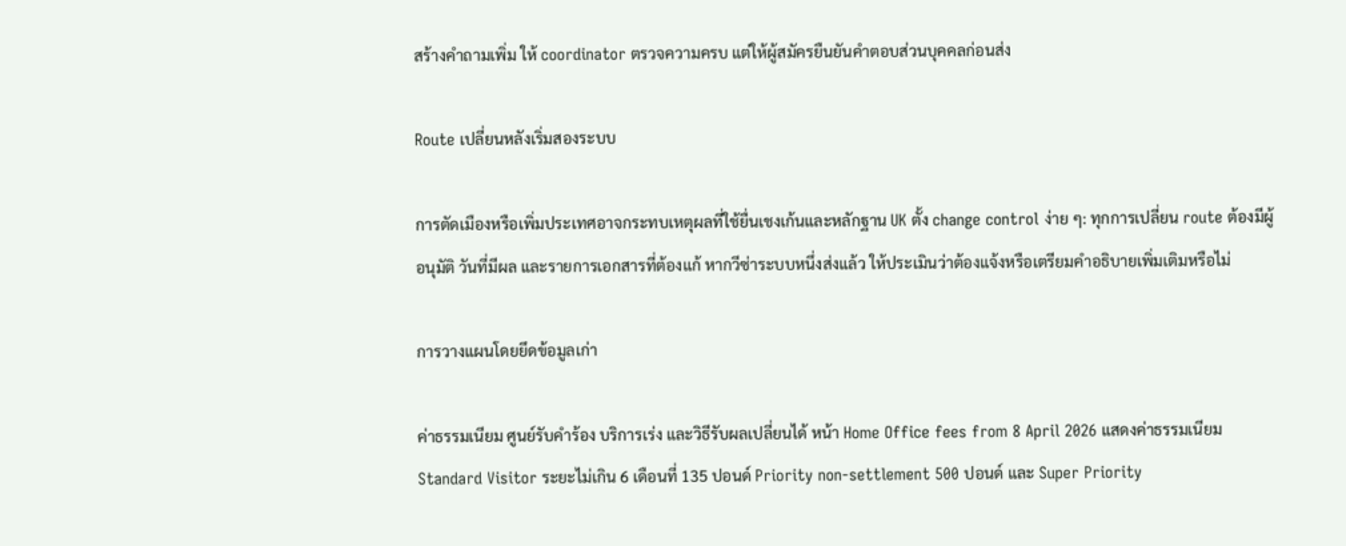สร้างคำถามเพิ่ม ให้ coordinator ตรวจความครบ แต่ให้ผู้สมัครยืนยันคำตอบส่วนบุคคลก่อนส่ง

Route เปลี่ยนหลังเริ่มสองระบบ

การตัดเมืองหรือเพิ่มประเทศอาจกระทบเหตุผลที่ใช้ยื่นเชงเก้นและหลักฐาน UK ตั้ง change control ง่าย ๆ: ทุกการเปลี่ยน route ต้องมีผู้อนุมัติ วันที่มีผล และรายการเอกสารที่ต้องแก้ หากวีซ่าระบบหนึ่งส่งแล้ว ให้ประเมินว่าต้องแจ้งหรือเตรียมคำอธิบายเพิ่มเติมหรือไม่

การวางแผนโดยยึดข้อมูลเก่า

ค่าธรรมเนียม ศูนย์รับคำร้อง บริการเร่ง และวิธีรับผลเปลี่ยนได้ หน้า Home Office fees from 8 April 2026 แสดงค่าธรรมเนียม Standard Visitor ระยะไม่เกิน 6 เดือนที่ 135 ปอนด์ Priority non-settlement 500 ปอนด์ และ Super Priority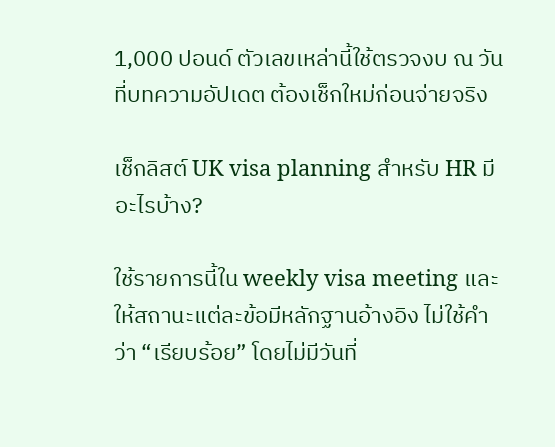1,000 ปอนด์ ตัวเลขเหล่านี้ใช้ตรวจงบ ณ วันที่บทความอัปเดต ต้องเช็กใหม่ก่อนจ่ายจริง

เช็กลิสต์ UK visa planning สำหรับ HR มีอะไรบ้าง?

ใช้รายการนี้ใน weekly visa meeting และให้สถานะแต่ละข้อมีหลักฐานอ้างอิง ไม่ใช้คำว่า “เรียบร้อย” โดยไม่มีวันที่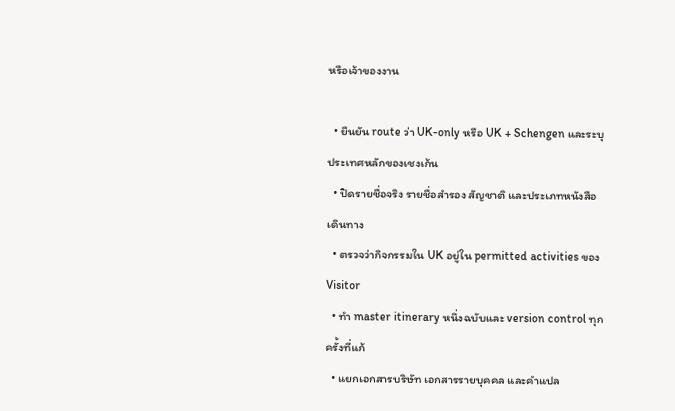หรือเจ้าของงาน

  • ยืนยัน route ว่า UK-only หรือ UK + Schengen และระบุประเทศหลักของเชงเก้น
  • ปิดรายชื่อจริง รายชื่อสำรอง สัญชาติ และประเภทหนังสือเดินทาง
  • ตรวจว่ากิจกรรมใน UK อยู่ใน permitted activities ของ Visitor
  • ทำ master itinerary หนึ่งฉบับและ version control ทุกครั้งที่แก้
  • แยกเอกสารบริษัท เอกสารรายบุคคล และคำแปล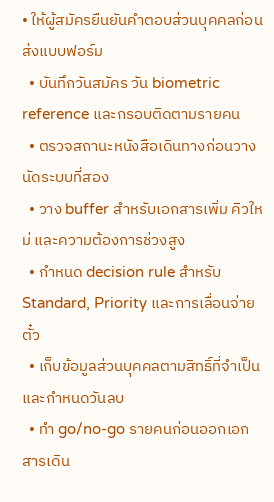• ให้ผู้สมัครยืนยันคำตอบส่วนบุคคลก่อนส่งแบบฟอร์ม
  • บันทึกวันสมัคร วัน biometric reference และกรอบติดตามรายคน
  • ตรวจสถานะหนังสือเดินทางก่อนวางนัดระบบที่สอง
  • วาง buffer สำหรับเอกสารเพิ่ม คิวใหม่ และความต้องการช่วงสูง
  • กำหนด decision rule สำหรับ Standard, Priority และการเลื่อนจ่ายตั๋ว
  • เก็บข้อมูลส่วนบุคคลตามสิทธิ์ที่จำเป็นและกำหนดวันลบ
  • ทำ go/no-go รายคนก่อนออกเอกสารเดิน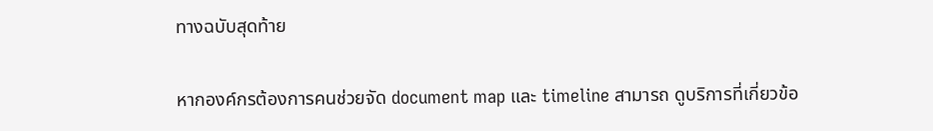ทางฉบับสุดท้าย

หากองค์กรต้องการคนช่วยจัด document map และ timeline สามารถ ดูบริการที่เกี่ยวข้อ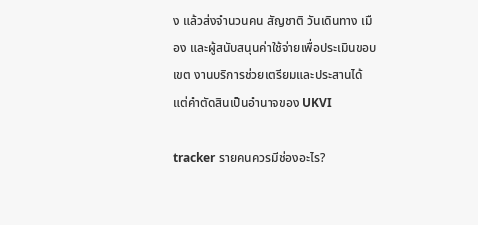ง แล้วส่งจำนวนคน สัญชาติ วันเดินทาง เมือง และผู้สนับสนุนค่าใช้จ่ายเพื่อประเมินขอบเขต งานบริการช่วยเตรียมและประสานได้ แต่คำตัดสินเป็นอำนาจของ UKVI

tracker รายคนควรมีช่องอะไร?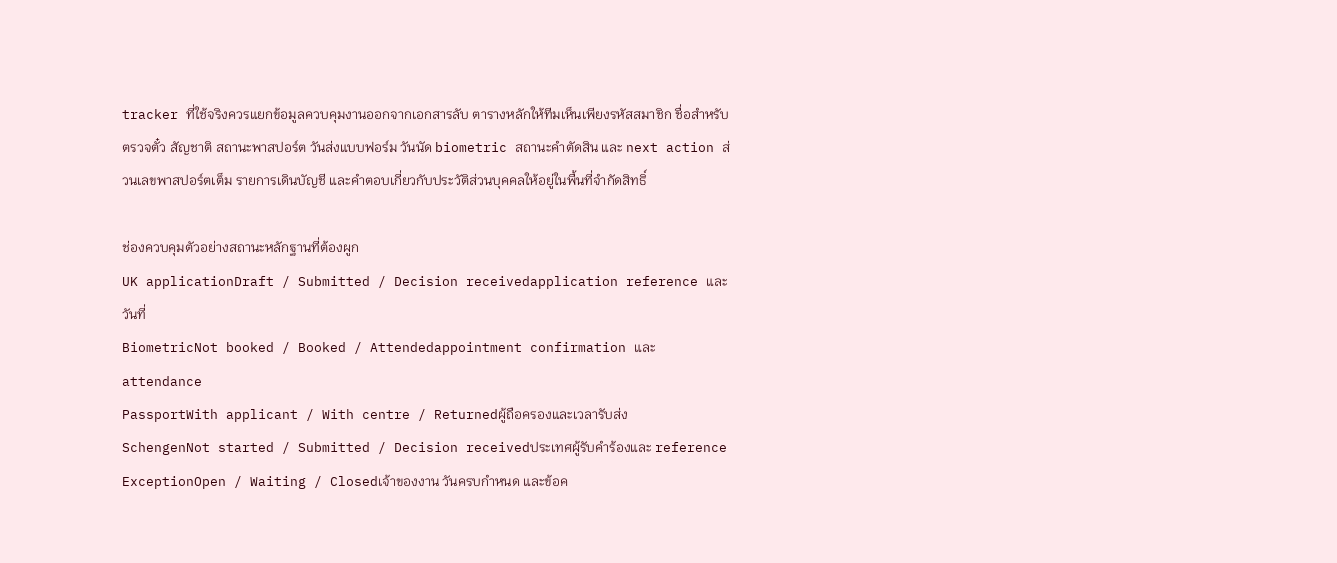tracker ที่ใช้จริงควรแยกข้อมูลควบคุมงานออกจากเอกสารลับ ตารางหลักให้ทีมเห็นเพียงรหัสสมาชิก ชื่อสำหรับตรวจตั๋ว สัญชาติ สถานะพาสปอร์ต วันส่งแบบฟอร์ม วันนัด biometric สถานะคำตัดสิน และ next action ส่วนเลขพาสปอร์ตเต็ม รายการเดินบัญชี และคำตอบเกี่ยวกับประวัติส่วนบุคคลให้อยู่ในพื้นที่จำกัดสิทธิ์

ช่องควบคุมตัวอย่างสถานะหลักฐานที่ต้องผูก
UK applicationDraft / Submitted / Decision receivedapplication reference และวันที่
BiometricNot booked / Booked / Attendedappointment confirmation และ attendance
PassportWith applicant / With centre / Returnedผู้ถือครองและเวลารับส่ง
SchengenNot started / Submitted / Decision receivedประเทศผู้รับคำร้องและ reference
ExceptionOpen / Waiting / Closedเจ้าของงาน วันครบกำหนด และข้อค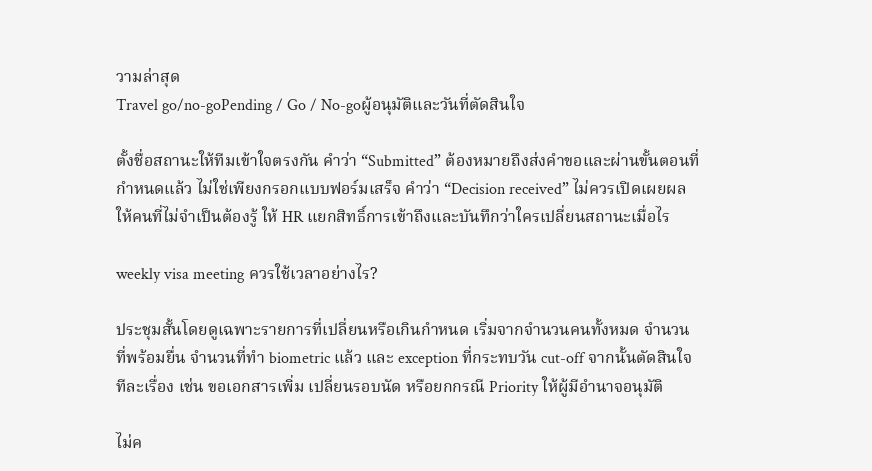วามล่าสุด
Travel go/no-goPending / Go / No-goผู้อนุมัติและวันที่ตัดสินใจ

ตั้งชื่อสถานะให้ทีมเข้าใจตรงกัน คำว่า “Submitted” ต้องหมายถึงส่งคำขอและผ่านขั้นตอนที่กำหนดแล้ว ไม่ใช่เพียงกรอกแบบฟอร์มเสร็จ คำว่า “Decision received” ไม่ควรเปิดเผยผลให้คนที่ไม่จำเป็นต้องรู้ ให้ HR แยกสิทธิ์การเข้าถึงและบันทึกว่าใครเปลี่ยนสถานะเมื่อไร

weekly visa meeting ควรใช้เวลาอย่างไร?

ประชุมสั้นโดยดูเฉพาะรายการที่เปลี่ยนหรือเกินกำหนด เริ่มจากจำนวนคนทั้งหมด จำนวนที่พร้อมยื่น จำนวนที่ทำ biometric แล้ว และ exception ที่กระทบวัน cut-off จากนั้นตัดสินใจทีละเรื่อง เช่น ขอเอกสารเพิ่ม เปลี่ยนรอบนัด หรือยกกรณี Priority ให้ผู้มีอำนาจอนุมัติ

ไม่ค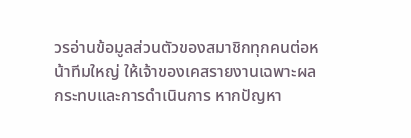วรอ่านข้อมูลส่วนตัวของสมาชิกทุกคนต่อหน้าทีมใหญ่ ให้เจ้าของเคสรายงานเฉพาะผลกระทบและการดำเนินการ หากปัญหา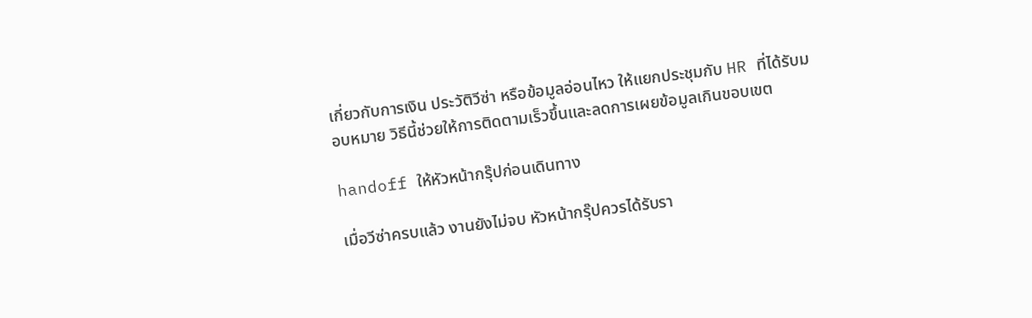เกี่ยวกับการเงิน ประวัติวีซ่า หรือข้อมูลอ่อนไหว ให้แยกประชุมกับ HR ที่ได้รับมอบหมาย วิธีนี้ช่วยให้การติดตามเร็วขึ้นและลดการเผยข้อมูลเกินขอบเขต

handoff ให้หัวหน้ากรุ๊ปก่อนเดินทาง

เมื่อวีซ่าครบแล้ว งานยังไม่จบ หัวหน้ากรุ๊ปควรได้รับรา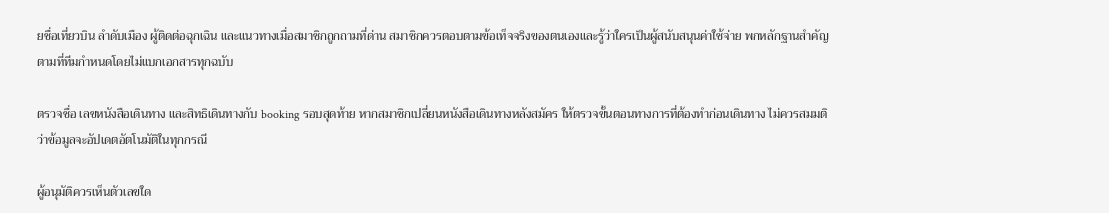ยชื่อเที่ยวบิน ลำดับเมือง ผู้ติดต่อฉุกเฉิน และแนวทางเมื่อสมาชิกถูกถามที่ด่าน สมาชิกควรตอบตามข้อเท็จจริงของตนเองและรู้ว่าใครเป็นผู้สนับสนุนค่าใช้จ่าย พกหลักฐานสำคัญตามที่ทีมกำหนดโดยไม่แบกเอกสารทุกฉบับ

ตรวจชื่อ เลขหนังสือเดินทาง และสิทธิเดินทางกับ booking รอบสุดท้าย หากสมาชิกเปลี่ยนหนังสือเดินทางหลังสมัคร ให้ตรวจขั้นตอนทางการที่ต้องทำก่อนเดินทาง ไม่ควรสมมติว่าข้อมูลจะอัปเดตอัตโนมัติในทุกกรณี

ผู้อนุมัติควรเห็นตัวเลขใด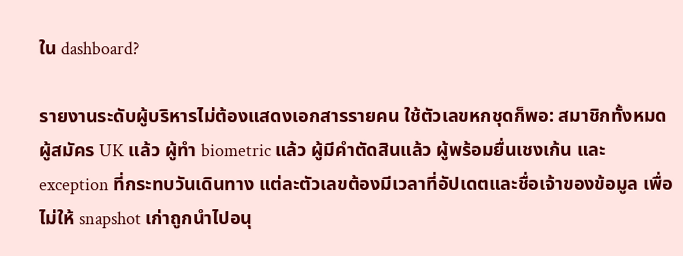ใน dashboard?

รายงานระดับผู้บริหารไม่ต้องแสดงเอกสารรายคน ใช้ตัวเลขหกชุดก็พอ: สมาชิกทั้งหมด ผู้สมัคร UK แล้ว ผู้ทำ biometric แล้ว ผู้มีคำตัดสินแล้ว ผู้พร้อมยื่นเชงเก้น และ exception ที่กระทบวันเดินทาง แต่ละตัวเลขต้องมีเวลาที่อัปเดตและชื่อเจ้าของข้อมูล เพื่อไม่ให้ snapshot เก่าถูกนำไปอนุ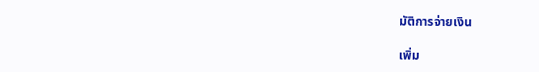มัติการจ่ายเงิน

เพิ่ม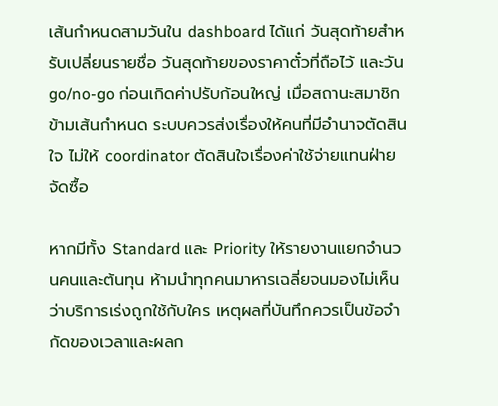เส้นกำหนดสามวันใน dashboard ได้แก่ วันสุดท้ายสำหรับเปลี่ยนรายชื่อ วันสุดท้ายของราคาตั๋วที่ถือไว้ และวัน go/no-go ก่อนเกิดค่าปรับก้อนใหญ่ เมื่อสถานะสมาชิกข้ามเส้นกำหนด ระบบควรส่งเรื่องให้คนที่มีอำนาจตัดสินใจ ไม่ให้ coordinator ตัดสินใจเรื่องค่าใช้จ่ายแทนฝ่ายจัดซื้อ

หากมีทั้ง Standard และ Priority ให้รายงานแยกจำนวนคนและต้นทุน ห้ามนำทุกคนมาหารเฉลี่ยจนมองไม่เห็นว่าบริการเร่งถูกใช้กับใคร เหตุผลที่บันทึกควรเป็นข้อจำกัดของเวลาและผลก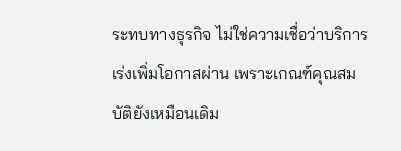ระทบทางธุรกิจ ไม่ใช่ความเชื่อว่าบริการเร่งเพิ่มโอกาสผ่าน เพราะเกณฑ์คุณสมบัติยังเหมือนเดิม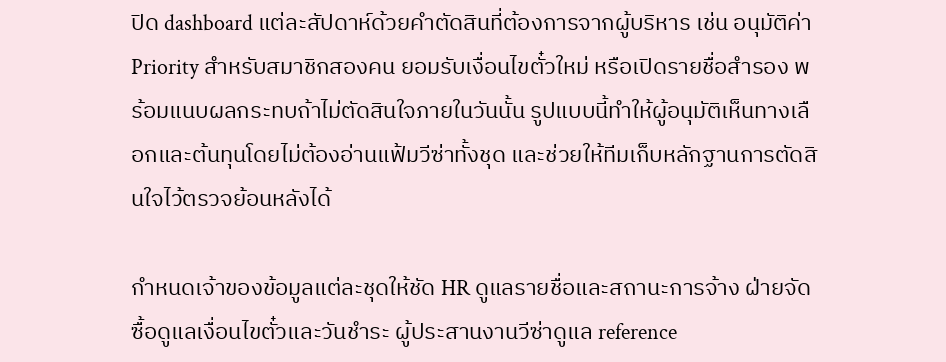ปิด dashboard แต่ละสัปดาห์ด้วยคำตัดสินที่ต้องการจากผู้บริหาร เช่น อนุมัติค่า Priority สำหรับสมาชิกสองคน ยอมรับเงื่อนไขตั๋วใหม่ หรือเปิดรายชื่อสำรอง พร้อมแนบผลกระทบถ้าไม่ตัดสินใจภายในวันนั้น รูปแบบนี้ทำให้ผู้อนุมัติเห็นทางเลือกและต้นทุนโดยไม่ต้องอ่านแฟ้มวีซ่าทั้งชุด และช่วยให้ทีมเก็บหลักฐานการตัดสินใจไว้ตรวจย้อนหลังได้

กำหนดเจ้าของข้อมูลแต่ละชุดให้ชัด HR ดูแลรายชื่อและสถานะการจ้าง ฝ่ายจัดซื้อดูแลเงื่อนไขตั๋วและวันชำระ ผู้ประสานงานวีซ่าดูแล reference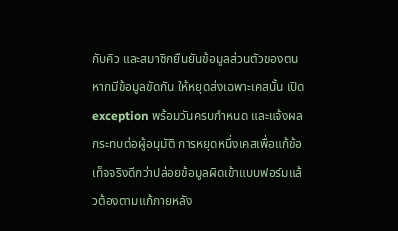กับคิว และสมาชิกยืนยันข้อมูลส่วนตัวของตน หากมีข้อมูลขัดกัน ให้หยุดส่งเฉพาะเคสนั้น เปิด exception พร้อมวันครบกำหนด และแจ้งผลกระทบต่อผู้อนุมัติ การหยุดหนึ่งเคสเพื่อแก้ข้อเท็จจริงดีกว่าปล่อยข้อมูลผิดเข้าแบบฟอร์มแล้วต้องตามแก้ภายหลัง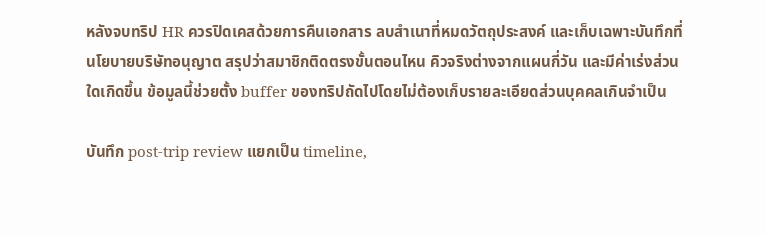หลังจบทริป HR ควรปิดเคสด้วยการคืนเอกสาร ลบสำเนาที่หมดวัตถุประสงค์ และเก็บเฉพาะบันทึกที่นโยบายบริษัทอนุญาต สรุปว่าสมาชิกติดตรงขั้นตอนไหน คิวจริงต่างจากแผนกี่วัน และมีค่าเร่งส่วนใดเกิดขึ้น ข้อมูลนี้ช่วยตั้ง buffer ของทริปถัดไปโดยไม่ต้องเก็บรายละเอียดส่วนบุคคลเกินจำเป็น

บันทึก post-trip review แยกเป็น timeline,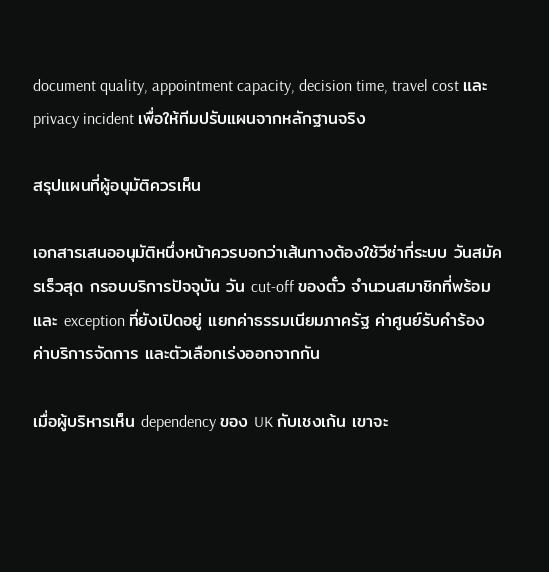document quality, appointment capacity, decision time, travel cost และ privacy incident เพื่อให้ทีมปรับแผนจากหลักฐานจริง

สรุปแผนที่ผู้อนุมัติควรเห็น

เอกสารเสนออนุมัติหนึ่งหน้าควรบอกว่าเส้นทางต้องใช้วีซ่ากี่ระบบ วันสมัครเร็วสุด กรอบบริการปัจจุบัน วัน cut-off ของตั๋ว จำนวนสมาชิกที่พร้อม และ exception ที่ยังเปิดอยู่ แยกค่าธรรมเนียมภาครัฐ ค่าศูนย์รับคำร้อง ค่าบริการจัดการ และตัวเลือกเร่งออกจากกัน

เมื่อผู้บริหารเห็น dependency ของ UK กับเชงเก้น เขาจะ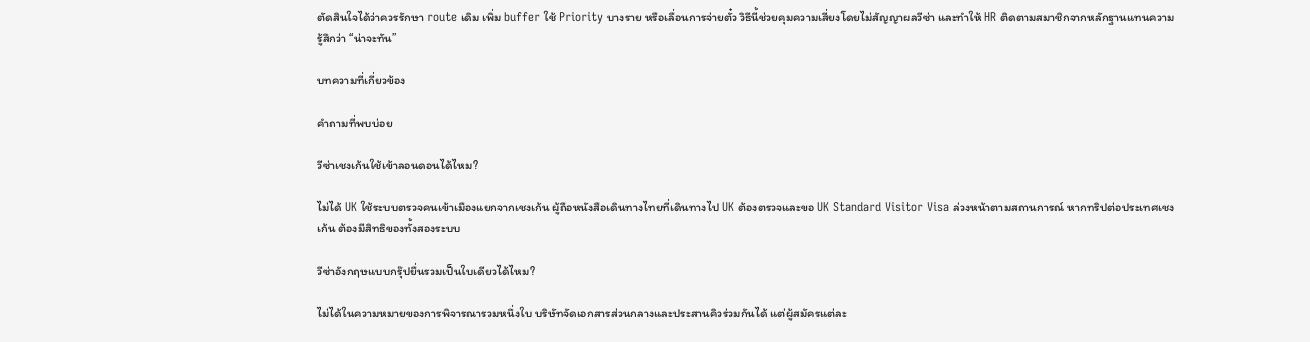ตัดสินใจได้ว่าควรรักษา route เดิม เพิ่ม buffer ใช้ Priority บางราย หรือเลื่อนการจ่ายตั๋ว วิธีนี้ช่วยคุมความเสี่ยงโดยไม่สัญญาผลวีซ่า และทำให้ HR ติดตามสมาชิกจากหลักฐานแทนความรู้สึกว่า “น่าจะทัน”

บทความที่เกี่ยวข้อง

คำถามที่พบบ่อย

วีซ่าเชงเก้นใช้เข้าลอนดอนได้ไหม?

ไม่ได้ UK ใช้ระบบตรวจคนเข้าเมืองแยกจากเชงเก้น ผู้ถือหนังสือเดินทางไทยที่เดินทางไป UK ต้องตรวจและขอ UK Standard Visitor Visa ล่วงหน้าตามสถานการณ์ หากทริปต่อประเทศเชงเก้น ต้องมีสิทธิของทั้งสองระบบ

วีซ่าอังกฤษแบบกรุ๊ปยื่นรวมเป็นใบเดียวได้ไหม?

ไม่ได้ในความหมายของการพิจารณารวมหนึ่งใบ บริษัทจัดเอกสารส่วนกลางและประสานคิวร่วมกันได้ แต่ผู้สมัครแต่ละ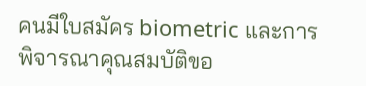คนมีใบสมัคร biometric และการพิจารณาคุณสมบัติขอ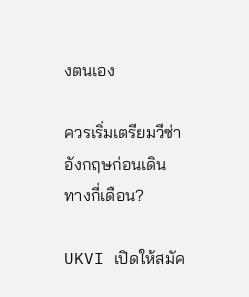งตนเอง

ควรเริ่มเตรียมวีซ่าอังกฤษก่อนเดินทางกี่เดือน?

UKVI เปิดให้สมัค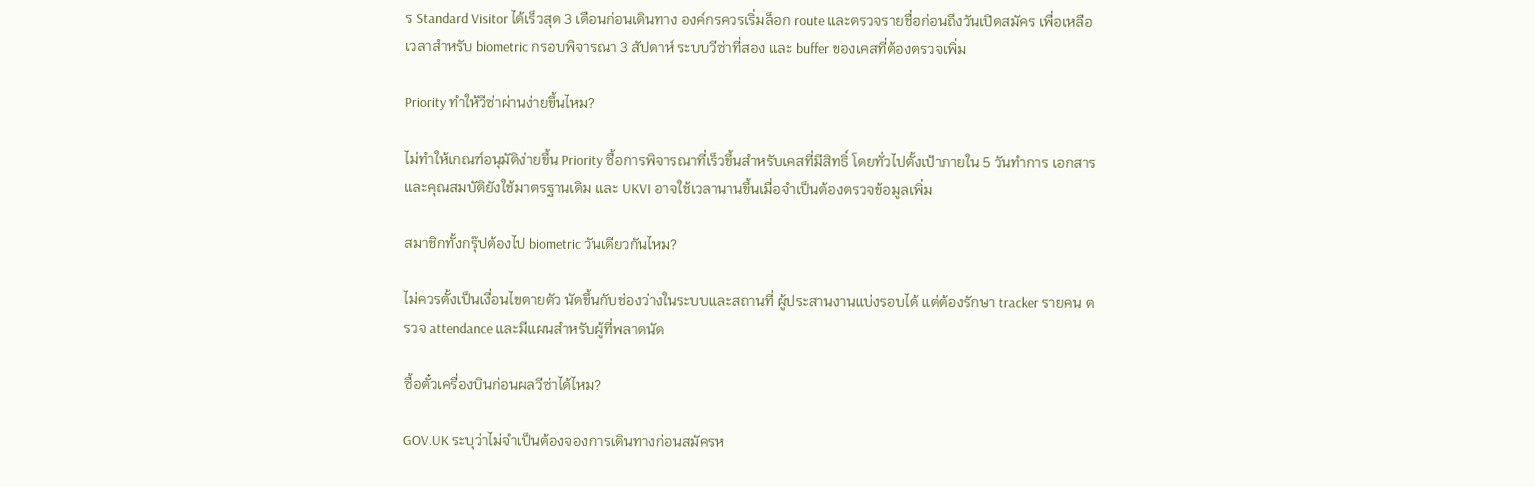ร Standard Visitor ได้เร็วสุด 3 เดือนก่อนเดินทาง องค์กรควรเริ่มล็อก route และตรวจรายชื่อก่อนถึงวันเปิดสมัคร เพื่อเหลือเวลาสำหรับ biometric กรอบพิจารณา 3 สัปดาห์ ระบบวีซ่าที่สอง และ buffer ของเคสที่ต้องตรวจเพิ่ม

Priority ทำให้วีซ่าผ่านง่ายขึ้นไหม?

ไม่ทำให้เกณฑ์อนุมัติง่ายขึ้น Priority ซื้อการพิจารณาที่เร็วขึ้นสำหรับเคสที่มีสิทธิ์ โดยทั่วไปตั้งเป้าภายใน 5 วันทำการ เอกสารและคุณสมบัติยังใช้มาตรฐานเดิม และ UKVI อาจใช้เวลานานขึ้นเมื่อจำเป็นต้องตรวจข้อมูลเพิ่ม

สมาชิกทั้งกรุ๊ปต้องไป biometric วันเดียวกันไหม?

ไม่ควรตั้งเป็นเงื่อนไขตายตัว นัดขึ้นกับช่องว่างในระบบและสถานที่ ผู้ประสานงานแบ่งรอบได้ แต่ต้องรักษา tracker รายคน ตรวจ attendance และมีแผนสำหรับผู้ที่พลาดนัด

ซื้อตั๋วเครื่องบินก่อนผลวีซ่าได้ไหม?

GOV.UK ระบุว่าไม่จำเป็นต้องจองการเดินทางก่อนสมัครห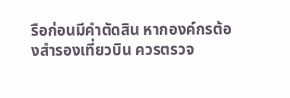รือก่อนมีคำตัดสิน หากองค์กรต้องสำรองเที่ยวบิน ควรตรวจ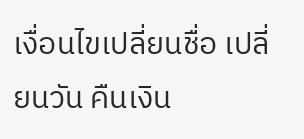เงื่อนไขเปลี่ยนชื่อ เปลี่ยนวัน คืนเงิน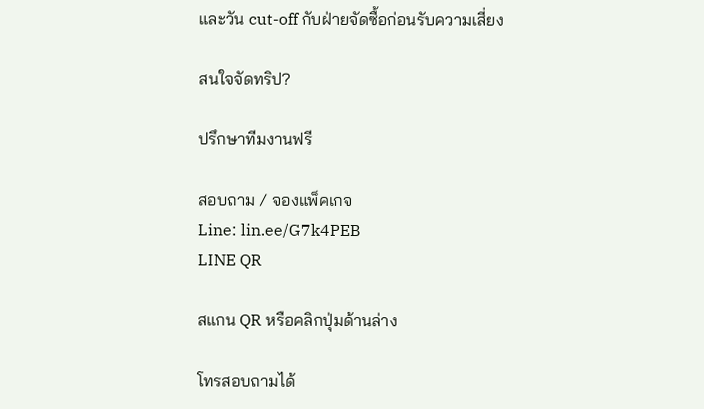และวัน cut-off กับฝ่ายจัดซื้อก่อนรับความเสี่ยง

สนใจจัดทริป?

ปรึกษาทีมงานฟรี

สอบถาม / จองแพ็คเกจ
Line: lin.ee/G7k4PEB
LINE QR

สแกน QR หรือคลิกปุ่มด้านล่าง

โทรสอบถามได้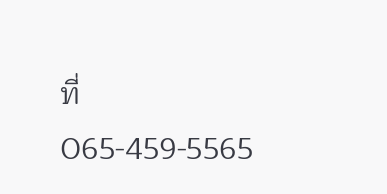ที่
065-459-5565